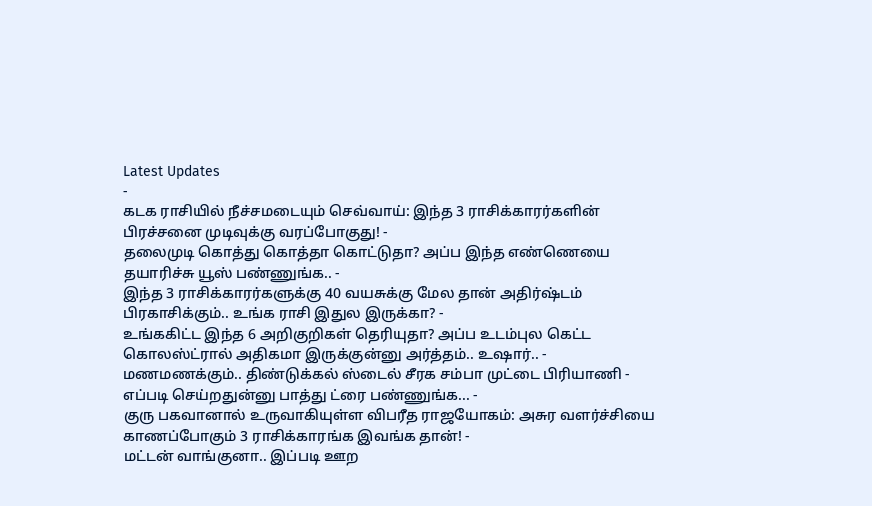Latest Updates
-
கடக ராசியில் நீச்சமடையும் செவ்வாய்: இந்த 3 ராசிக்காரர்களின் பிரச்சனை முடிவுக்கு வரப்போகுது! -
தலைமுடி கொத்து கொத்தா கொட்டுதா? அப்ப இந்த எண்ணெயை தயாரிச்சு யூஸ் பண்ணுங்க.. -
இந்த 3 ராசிக்காரர்களுக்கு 40 வயசுக்கு மேல தான் அதிர்ஷ்டம் பிரகாசிக்கும்.. உங்க ராசி இதுல இருக்கா? -
உங்ககிட்ட இந்த 6 அறிகுறிகள் தெரியுதா? அப்ப உடம்புல கெட்ட கொலஸ்ட்ரால் அதிகமா இருக்குன்னு அர்த்தம்.. உஷார்.. -
மணமணக்கும்.. திண்டுக்கல் ஸ்டைல் சீரக சம்பா முட்டை பிரியாணி - எப்படி செய்றதுன்னு பாத்து ட்ரை பண்ணுங்க... -
குரு பகவானால் உருவாகியுள்ள விபரீத ராஜயோகம்: அசுர வளர்ச்சியை காணப்போகும் 3 ராசிக்காரங்க இவங்க தான்! -
மட்டன் வாங்குனா.. இப்படி ஊற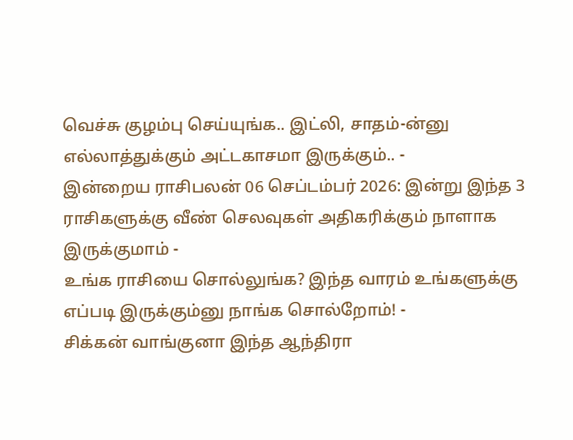வெச்சு குழம்பு செய்யுங்க.. இட்லி, சாதம்-ன்னு எல்லாத்துக்கும் அட்டகாசமா இருக்கும்.. -
இன்றைய ராசிபலன் 06 செப்டம்பர் 2026: இன்று இந்த 3 ராசிகளுக்கு வீண் செலவுகள் அதிகரிக்கும் நாளாக இருக்குமாம் -
உங்க ராசியை சொல்லுங்க? இந்த வாரம் உங்களுக்கு எப்படி இருக்கும்னு நாங்க சொல்றோம்! -
சிக்கன் வாங்குனா இந்த ஆந்திரா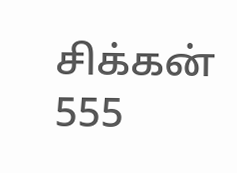சிக்கன் 555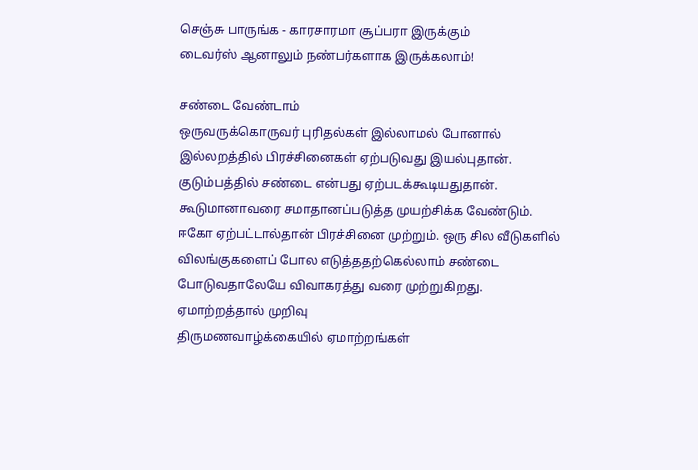செஞ்சு பாருங்க - காரசாரமா சூப்பரா இருக்கும்
டைவர்ஸ் ஆனாலும் நண்பர்களாக இருக்கலாம்!

சண்டை வேண்டாம்
ஒருவருக்கொருவர் புரிதல்கள் இல்லாமல் போனால் இல்லறத்தில் பிரச்சினைகள் ஏற்படுவது இயல்புதான். குடும்பத்தில் சண்டை என்பது ஏற்படக்கூடியதுதான். கூடுமானாவரை சமாதானப்படுத்த முயற்சிக்க வேண்டும். ஈகோ ஏற்பட்டால்தான் பிரச்சினை முற்றும். ஒரு சில வீடுகளில் விலங்குகளைப் போல எடுத்ததற்கெல்லாம் சண்டை போடுவதாலேயே விவாகரத்து வரை முற்றுகிறது.
ஏமாற்றத்தால் முறிவு
திருமணவாழ்க்கையில் ஏமாற்றங்கள்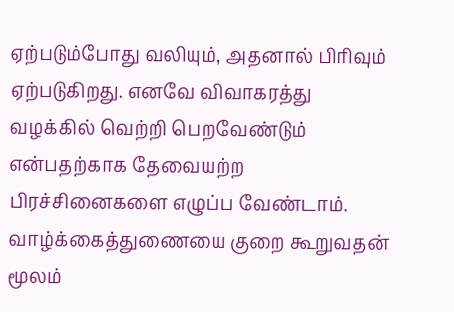ஏற்படும்போது வலியும், அதனால் பிரிவும் ஏற்படுகிறது. எனவே விவாகரத்து வழக்கில் வெற்றி பெறவேண்டும் என்பதற்காக தேவையற்ற பிரச்சினைகளை எழுப்ப வேண்டாம். வாழ்க்கைத்துணையை குறை கூறுவதன் மூலம்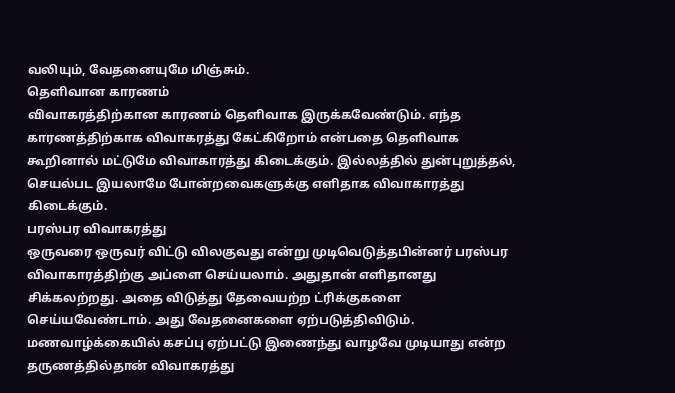வலியும், வேதனையுமே மிஞ்சும்.
தெளிவான காரணம்
விவாகரத்திற்கான காரணம் தெளிவாக இருக்கவேண்டும். எந்த காரணத்திற்காக விவாகரத்து கேட்கிறோம் என்பதை தெளிவாக கூறினால் மட்டுமே விவாகாரத்து கிடைக்கும். இல்லத்தில் துன்புறுத்தல், செயல்பட இயலாமே போன்றவைகளுக்கு எளிதாக விவாகாரத்து கிடைக்கும்.
பரஸ்பர விவாகரத்து
ஒருவரை ஒருவர் விட்டு விலகுவது என்று முடிவெடுத்தபின்னர் பரஸ்பர விவாகாரத்திற்கு அப்ளை செய்யலாம். அதுதான் எளிதானது சிக்கலற்றது. அதை விடுத்து தேவையற்ற ட்ரிக்குகளை செய்யவேண்டாம். அது வேதனைகளை ஏற்படுத்திவிடும்.
மணவாழ்க்கையில் கசப்பு ஏற்பட்டு இணைந்து வாழவே முடியாது என்ற தருணத்தில்தான் விவாகரத்து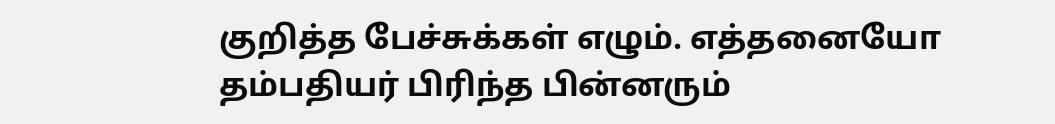குறித்த பேச்சுக்கள் எழும். எத்தனையோ தம்பதியர் பிரிந்த பின்னரும்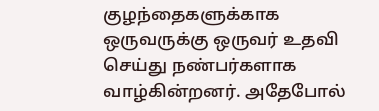குழந்தைகளுக்காக ஒருவருக்கு ஒருவர் உதவி செய்து நண்பர்களாக வாழ்கின்றனர். அதேபோல்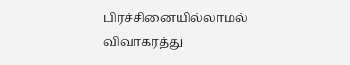பிரச்சினையில்லாமல் விவாகரத்து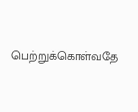பெற்றுக்கொள்வதே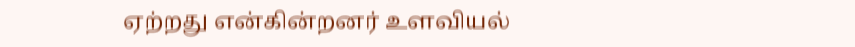ஏற்றது என்கின்றனர் உளவியல்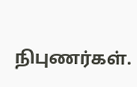நிபுணர்கள்.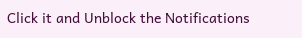Click it and Unblock the Notifications